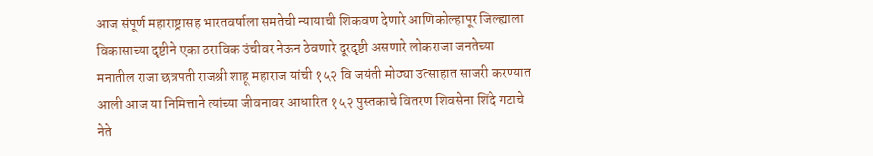आज संपूर्ण महाराष्ट्रासह भारतवर्षाला समतेची न्यायाची शिकवण देणारे आणिकोल्हापूर जिल्ह्याला विकासाच्या दृष्टीने एका ठराविक उंचीवर नेऊन ठेवणारे दूरदृष्टी असणारे लोकराजा जनतेच्या मनातील राजा छत्रपती राजश्री शाहू महाराज यांची १५२ वि जयंती मोठ्या उत्साहात साजरी करण्यात आली आज या निमित्ताने त्यांच्या जीवनावर आधारित १५२ पुस्तकाचे वितरण शिवसेना शिंदे गटाचे नेते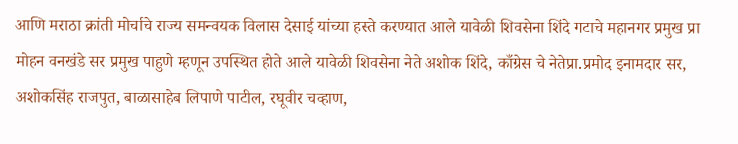आणि मराठा क्रांती मोर्चाचे राज्य समन्वयक विलास देसाई यांच्या हस्ते करण्यात आले यावेळी शिवसेना शिंदे गटाचे महानगर प्रमुख प्रा मोहन वनखंडे सर प्रमुख पाहुणे म्हणून उपस्थित होते आले यावेळी शिवसेना नेते अशोक शिंदे, काँग्रेस चे नेतेप्रा.प्रमोद इनामदार सर, अशोकसिंह राजपुत, बाळासाहेब लिपाणे पाटील, रघूवीर चव्हाण,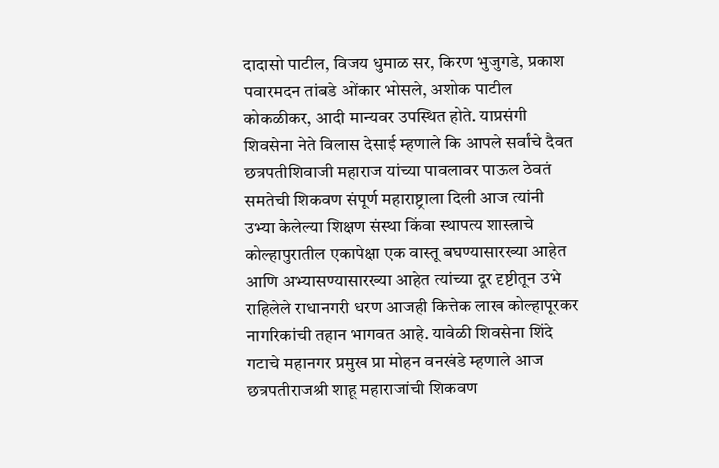दादासो पाटील, विजय धुमाळ सर, किरण भुजुगडे, प्रकाश पवारमदन तांबडे ओंकार भोसले, अशोक पाटील कोकळीकर, आदी मान्यवर उपस्थित होते. याप्रसंगी शिवसेना नेते विलास देसाई म्हणाले कि आपले सर्वांचे दैवत छत्रपतीशिवाजी महाराज यांच्या पावलावर पाऊल ठेवतं समतेची शिकवण संपूर्ण महाराष्ट्राला दिली आज त्यांनी उभ्या केलेल्या शिक्षण संस्था किंवा स्थापत्य शास्त्राचे कोल्हापुरातील एकापेक्षा एक वास्तू बघण्यासारख्या आहेत आणि अभ्यासण्यासारख्या आहेत त्यांच्या दूर दृष्टीतून उभे राहिलेले राधानगरी धरण आजही कित्तेक लाख कोल्हापूरकर नागरिकांची तहान भागवत आहे. यावेळी शिवसेना शिंदे गटाचे महानगर प्रमुख प्रा मोहन वनखंडे म्हणाले आज छत्रपतीराजश्री शाहू महाराजांची शिकवण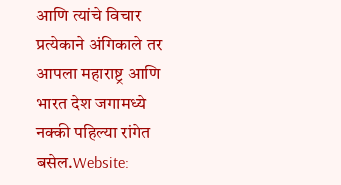आणि त्यांचे विचार प्रत्येकाने अंगिकाले तर आपला महाराष्ट्र आणि भारत देश जगामध्ये नक्की पहिल्या रांगेत बसेल.Website: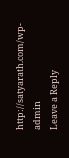http://satyarath.com/wp-admin
Leave a Reply